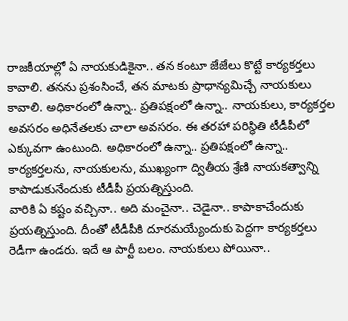రాజకీయాల్లో ఏ నాయకుడికైనా.. తన కంటూ జేజేలు కొట్టే కార్యకర్తలు కావాలి. తనను ప్రశంసించే, తన మాటకు ప్రాధాన్యమిచ్చే నాయకులు కావాలి. అధికారంలో ఉన్నా.. ప్రతిపక్షంలో ఉన్నా.. నాయకులు, కార్యకర్తల అవసరం అధినేతలకు చాలా అవసరం. ఈ తరహా పరిస్థితి టీడీపీలో ఎక్కువగా ఉంటుంది. అధికారంలో ఉన్నా.. ప్రతిపక్షంలో ఉన్నా.. కార్యకర్తలను, నాయకులను, ముఖ్యంగా ద్వితీయ శ్రేణి నాయకత్వాన్ని కాపాడుకునేందుకు టీడీపీ ప్రయత్నిస్తుంది.
వారికి ఏ కష్టం వచ్చినా.. అది మంచైనా.. చెడైనా.. కాపాకాచేందుకు ప్రయత్నిస్తుంది. దీంతో టీడీపీకి దూరమయ్యేందుకు పెద్దగా కార్యకర్తలు రెడీగా ఉండరు. ఇదే ఆ పార్టీ బలం. నాయకులు పోయినా..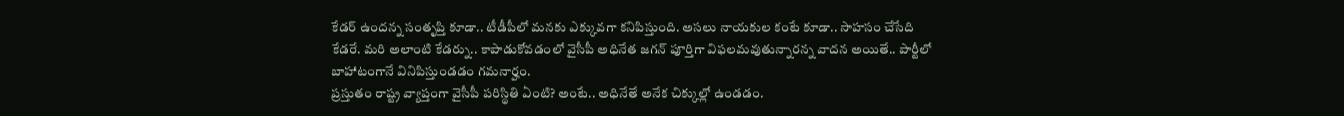కేడర్ ఉందన్న సంతృప్తి కూడా.. టీడీపీలో మనకు ఎక్కువగా కనిపిస్తుంది. అసలు నాయకుల కంటే కూడా.. సాహసం చేసేది కేడరే. మరి అలాంటి కేడర్ను.. కాపాడుకోవడంలో వైసీపీ అధినేత జగన్ పూర్తిగా విఫలమవుతున్నారన్న వాదన అయితే.. పార్టీలో బాహాటంగానే వినిపిస్తుండడం గమనార్హం.
ప్రస్తుతం రాష్ట్ర వ్యాప్తంగా వైసీపీ పరిస్థితి ఏంటి? అంటే.. అధినేతే అనేక చిక్కుల్లో ఉండడం.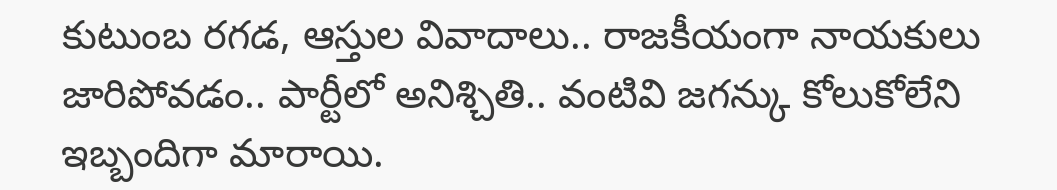కుటుంబ రగడ, ఆస్తుల వివాదాలు.. రాజకీయంగా నాయకులు జారిపోవడం.. పార్టీలో అనిశ్చితి.. వంటివి జగన్కు కోలుకోలేని ఇబ్బందిగా మారాయి.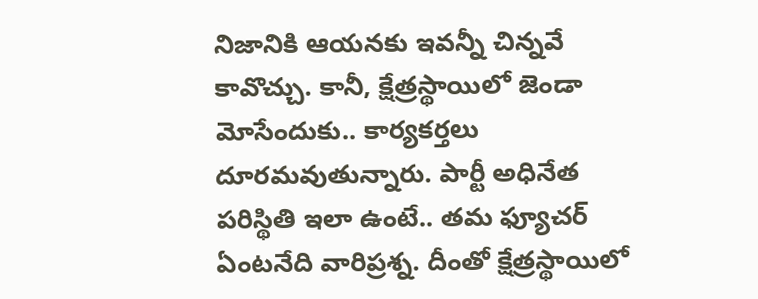నిజానికి ఆయనకు ఇవన్నీ చిన్నవే కావొచ్చు. కానీ, క్షేత్రస్థాయిలో జెండా మోసేందుకు.. కార్యకర్తలు దూరమవుతున్నారు. పార్టీ అధినేత పరిస్థితి ఇలా ఉంటే.. తమ ఫ్యూచర్ ఏంటనేది వారిప్రశ్న. దీంతో క్షేత్రస్థాయిలో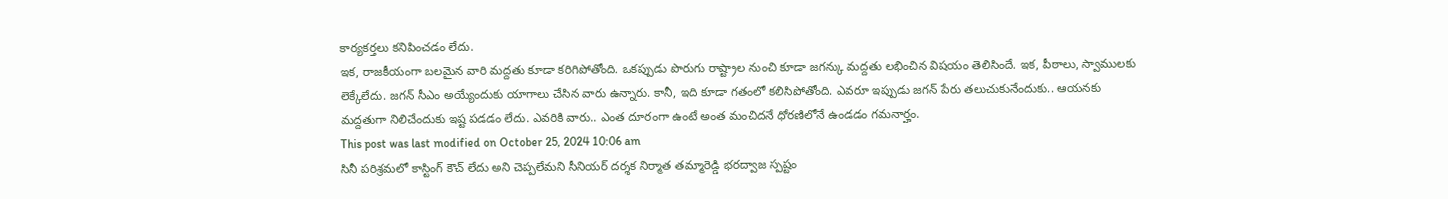కార్యకర్తలు కనిపించడం లేదు.
ఇక, రాజకీయంగా బలమైన వారి మద్దతు కూడా కరిగిపోతోంది. ఒకప్పుడు పొరుగు రాష్ట్రాల నుంచి కూడా జగన్కు మద్దతు లభించిన విషయం తెలిసిందే. ఇక, పీఠాలు, స్వాములకు లెక్కేలేదు. జగన్ సీఎం అయ్యేందుకు యాగాలు చేసిన వారు ఉన్నారు. కానీ, ఇది కూడా గతంలో కలిసిపోతోంది. ఎవరూ ఇప్పుడు జగన్ పేరు తలుచుకునేందుకు.. ఆయనకు మద్దతుగా నిలిచేందుకు ఇష్ట పడడం లేదు. ఎవరికి వారు.. ఎంత దూరంగా ఉంటే అంత మంచిదనే ధోరణిలోనే ఉండడం గమనార్హం.
This post was last modified on October 25, 2024 10:06 am
సినీ పరిశ్రమలో కాస్టింగ్ కౌచ్ లేదు అని చెప్పలేమని సీనియర్ దర్శక నిర్మాత తమ్మారెడ్డి భరద్వాజ స్పష్టం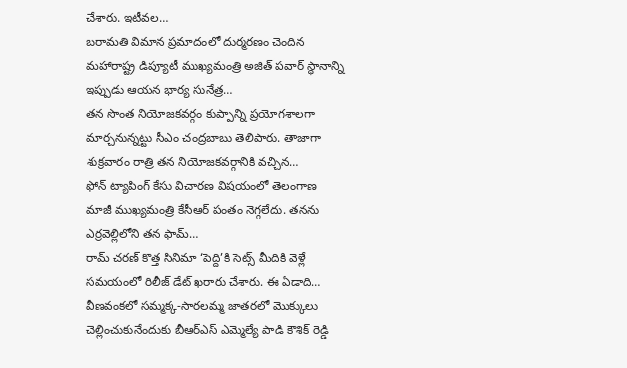చేశారు. ఇటీవల…
బరామతి విమాన ప్రమాదంలో దుర్మరణం చెందిన మహారాష్ట్ర డిప్యూటీ ముఖ్యమంత్రి అజిత్ పవార్ స్థానాన్ని ఇప్పుడు ఆయన భార్య సునేత్ర…
తన సొంత నియోజకవర్గం కుప్పాన్ని ప్రయోగశాలగా మార్చనున్నట్టు సీఎం చంద్రబాబు తెలిపారు. తాజాగా శుక్రవారం రాత్రి తన నియోజకవర్గానికి వచ్చిన…
ఫోన్ ట్యాపింగ్ కేసు విచారణ విషయంలో తెలంగాణ మాజీ ముఖ్యమంత్రి కేసీఆర్ పంతం నెగ్గలేదు. తనను ఎర్రవెల్లిలోని తన ఫామ్…
రామ్ చరణ్ కొత్త సినిమా ‘పెద్ది’కి సెట్స్ మీదికి వెళ్లే సమయంలో రిలీజ్ డేట్ ఖరారు చేశారు. ఈ ఏడాది…
వీణవంకలో సమ్మక్క-సారలమ్మ జాతరలో మొక్కులు చెల్లించుకునేందుకు బీఆర్ఎస్ ఎమ్మెల్యే పాడి కౌశిక్ రెడ్డి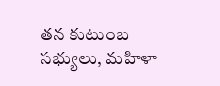తన కుటుంబ సభ్యులు, మహిళా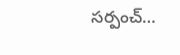సర్పంచ్…